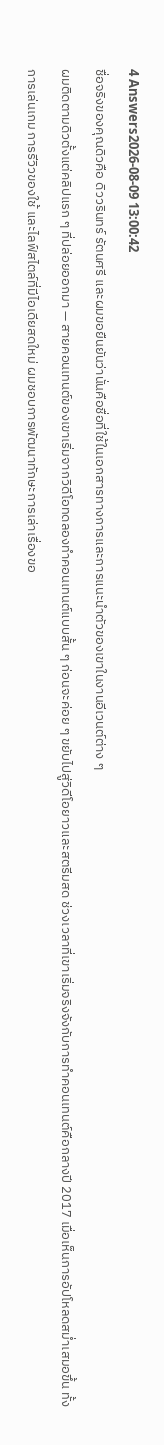4 Answers2026-08-09 13:00:42
ชื่อจริงของคุณดิวคือ ดิววรินทร์ รัตนศรี และผมขอยืนยันว่านั่นคือชื่อที่ใช้ในเอกสารทางการและการแนะนำตัวของเขาในงานอีเวนต์ต่าง ๆ
ผมติดตามดิวตั้งแต่คลิปแรก ๆ ที่ปล่อยออกมา — สายคอนเทนต์ของเขาเริ่มจากวิดีโอทดลองทำคอนเทนต์แบบสั้น ๆ ก่อนจะค่อย ๆ ขยับไปสู่วิดีโอยาวและสตรีมสด ช่วงเวลาที่เขาเริ่มจริงจังกับการทำคอนเทนต์คือกลางปี 2017 เมื่อเห็นการอัปโหลดสม่ำเสมอขึ้น ทั้งการเล่นเกม การรีวิวของใช้ และไลฟ์สไตล์ที่มีไอเดียสดใหม่ ผมชอบการพัฒนาทักษะการเล่าเรื่องขอ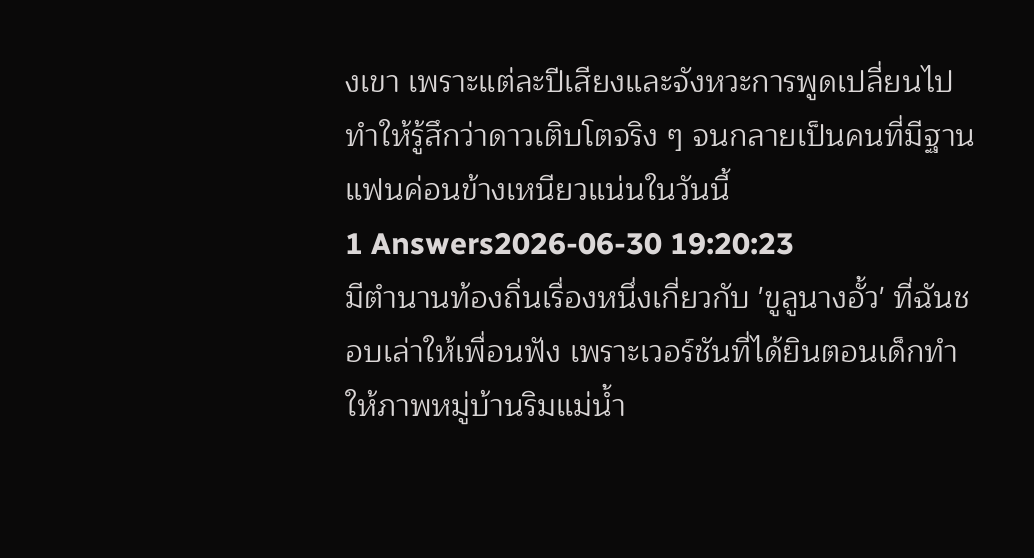งเขา เพราะแต่ละปีเสียงและจังหวะการพูดเปลี่ยนไป ทำให้รู้สึกว่าดาวเติบโตจริง ๆ จนกลายเป็นคนที่มีฐานแฟนค่อนข้างเหนียวแน่นในวันนี้
1 Answers2026-06-30 19:20:23
มีตำนานท้องถิ่นเรื่องหนึ่งเกี่ยวกับ 'ขูลูนางอั้ว' ที่ฉันชอบเล่าให้เพื่อนฟัง เพราะเวอร์ชันที่ได้ยินตอนเด็กทำให้ภาพหมู่บ้านริมแม่น้ำ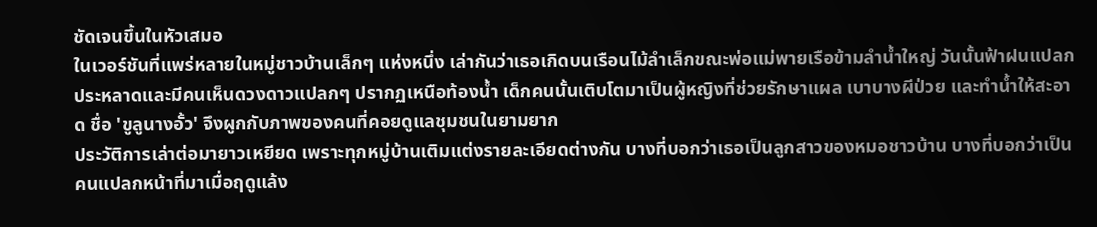ชัดเจนขึ้นในหัวเสมอ
ในเวอร์ชันที่แพร่หลายในหมู่ชาวบ้านเล็กๆ แห่งหนึ่ง เล่ากันว่าเธอเกิดบนเรือนไม้ลำเล็กขณะพ่อแม่พายเรือข้ามลำน้ำใหญ่ วันนั้นฟ้าฝนแปลกประหลาดและมีคนเห็นดวงดาวแปลกๆ ปรากฏเหนือท้องน้ำ เด็กคนนั้นเติบโตมาเป็นผู้หญิงที่ช่วยรักษาแผล เบาบางผีป่วย และทำน้ำให้สะอาด ชื่อ 'ขูลูนางอั้ว' จึงผูกกับภาพของคนที่คอยดูแลชุมชนในยามยาก
ประวัติการเล่าต่อมายาวเหยียด เพราะทุกหมู่บ้านเติมแต่งรายละเอียดต่างกัน บางที่บอกว่าเธอเป็นลูกสาวของหมอชาวบ้าน บางที่บอกว่าเป็นคนแปลกหน้าที่มาเมื่อฤดูแล้ง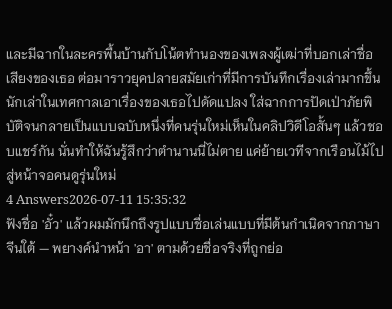และมีฉากในละครพื้นบ้านกับโน้ตทำนองของเพลงผู้เฒ่าที่บอกเล่าชื่อเสียงของเธอ ต่อมาราวยุคปลายสมัยเก่าที่มีการบันทึกเรื่องเล่ามากขึ้น นักเล่าในเทศกาลเอาเรื่องของเธอไปดัดแปลง ใส่ฉากการปัดเป่าภัยพิบัติจนกลายเป็นแบบฉบับหนึ่งที่คนรุ่นใหม่เห็นในคลิปวิดีโอสั้นๆ แล้วชอบแชร์กัน นั่นทำให้ฉันรู้สึกว่าตำนานนี่ไม่ตาย แค่ย้ายเวทีจากเรือนไม้ไปสู่หน้าจอคนดูรุ่นใหม่
4 Answers2026-07-11 15:35:32
ฟังชื่อ 'อั๋ว' แล้วผมมักนึกถึงรูปแบบชื่อเล่นแบบที่มีต้นกำเนิดจากภาษาจีนใต้ — พยางค์นำหน้า 'อา' ตามด้วยชื่อจริงที่ถูกย่อ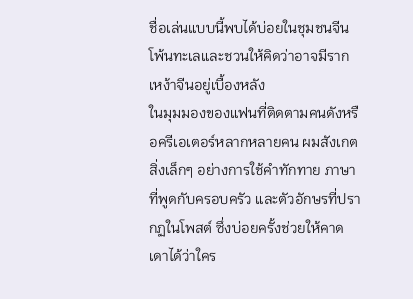ชื่อเล่นแบบนี้พบได้บ่อยในชุมชนจีนโพ้นทะเลและชวนให้คิดว่าอาจมีรากเหง้าจีนอยู่เบื้องหลัง
ในมุมมองของแฟนที่ติดตามคนดังหรือครีเอเตอร์หลากหลายคน ผมสังเกตสิ่งเล็กๆ อย่างการใช้คำทักทาย ภาษาที่พูดกับครอบครัว และตัวอักษรที่ปรากฏในโพสต์ ซึ่งบ่อยครั้งช่วยให้คาดเดาได้ว่าใคร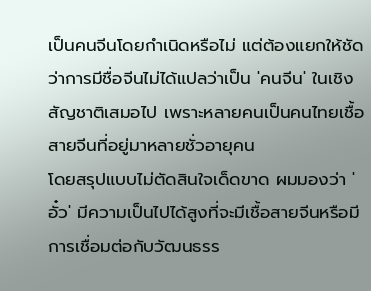เป็นคนจีนโดยกำเนิดหรือไม่ แต่ต้องแยกให้ชัดว่าการมีชื่อจีนไม่ได้แปลว่าเป็น 'คนจีน' ในเชิงสัญชาติเสมอไป เพราะหลายคนเป็นคนไทยเชื้อสายจีนที่อยู่มาหลายชั่วอายุคน
โดยสรุปแบบไม่ตัดสินใจเด็ดขาด ผมมองว่า 'อั๋ว' มีความเป็นไปได้สูงที่จะมีเชื้อสายจีนหรือมีการเชื่อมต่อกับวัฒนธรร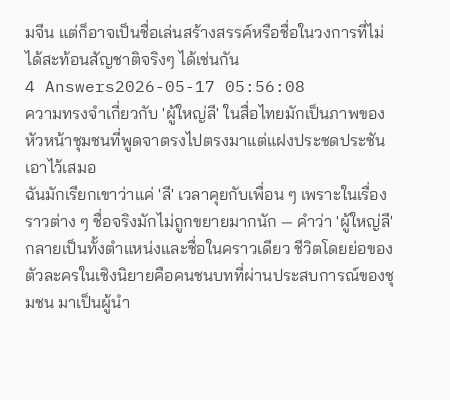มจีน แต่ก็อาจเป็นชื่อเล่นสร้างสรรค์หรือชื่อในวงการที่ไม่ได้สะท้อนสัญชาติจริงๆ ได้เช่นกัน
4 Answers2026-05-17 05:56:08
ความทรงจำเกี่ยวกับ 'ผู้ใหญ่ลี' ในสื่อไทยมักเป็นภาพของหัวหน้าชุมชนที่พูดจาตรงไปตรงมาแต่แฝงประชดประชันเอาไว้เสมอ
ฉันมักเรียกเขาว่าแค่ 'ลี' เวลาคุยกับเพื่อน ๆ เพราะในเรื่องราวต่าง ๆ ชื่อจริงมักไม่ถูกขยายมากนัก — คำว่า 'ผู้ใหญ่ลี' กลายเป็นทั้งตำแหน่งและชื่อในคราวเดียว ชีวิตโดยย่อของตัวละครในเชิงนิยายคือคนชนบทที่ผ่านประสบการณ์ของชุมชน มาเป็นผู้นำ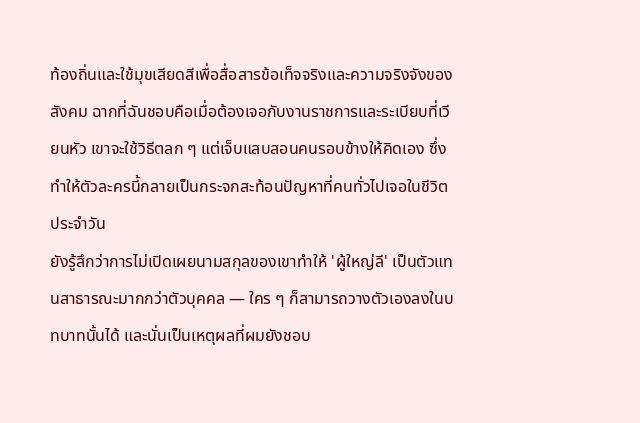ท้องถิ่นและใช้มุขเสียดสีเพื่อสื่อสารข้อเท็จจริงและความจริงจังของสังคม ฉากที่ฉันชอบคือเมื่อต้องเจอกับงานราชการและระเบียบที่เวียนหัว เขาจะใช้วิธีตลก ๆ แต่เจ็บแสบสอนคนรอบข้างให้คิดเอง ซึ่งทำให้ตัวละครนี้กลายเป็นกระจกสะท้อนปัญหาที่คนทั่วไปเจอในชีวิตประจำวัน
ยังรู้สึกว่าการไม่เปิดเผยนามสกุลของเขาทำให้ 'ผู้ใหญ่ลี' เป็นตัวแทนสาธารณะมากกว่าตัวบุคคล — ใคร ๆ ก็สามารถวางตัวเองลงในบทบาทนั้นได้ และนั่นเป็นเหตุผลที่ผมยังชอบ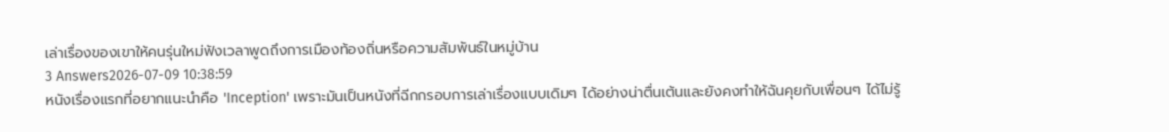เล่าเรื่องของเขาให้คนรุ่นใหม่ฟังเวลาพูดถึงการเมืองท้องถิ่นหรือความสัมพันธ์ในหมู่บ้าน
3 Answers2026-07-09 10:38:59
หนังเรื่องแรกที่อยากแนะนำคือ 'Inception' เพราะมันเป็นหนังที่ฉีกกรอบการเล่าเรื่องแบบเดิมๆ ได้อย่างน่าตื่นเต้นและยังคงทำให้ฉันคุยกับเพื่อนๆ ได้ไม่รู้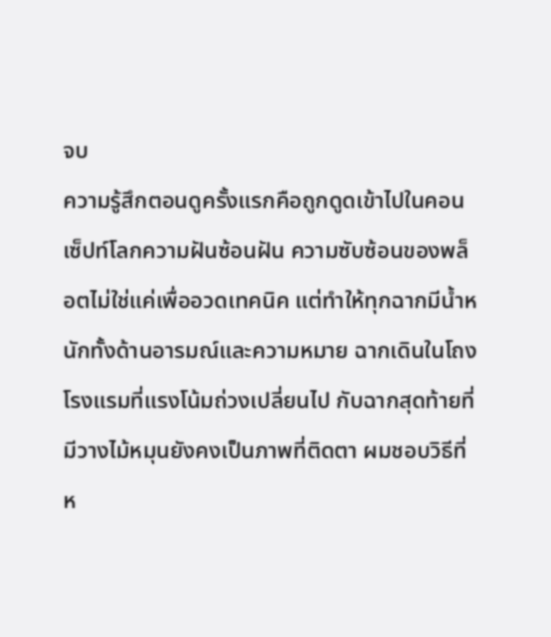จบ
ความรู้สึกตอนดูครั้งแรกคือถูกดูดเข้าไปในคอนเซ็ปท์โลกความฝันซ้อนฝัน ความซับซ้อนของพล็อตไม่ใช่แค่เพื่ออวดเทคนิค แต่ทำให้ทุกฉากมีน้ำหนักทั้งด้านอารมณ์และความหมาย ฉากเดินในโถงโรงแรมที่แรงโน้มถ่วงเปลี่ยนไป กับฉากสุดท้ายที่มีวางไม้หมุนยังคงเป็นภาพที่ติดตา ผมชอบวิธีที่ห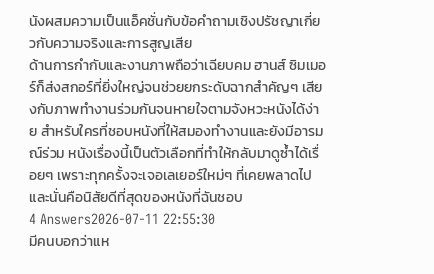นังผสมความเป็นแอ็คชั่นกับข้อคำถามเชิงปรัชญาเกี่ยวกับความจริงและการสูญเสีย
ด้านการกำกับและงานภาพถือว่าเฉียบคม ฮานส์ ซิมเมอร์ก็ส่งสกอร์ที่ยิ่งใหญ่จนช่วยยกระดับฉากสำคัญๆ เสียงกับภาพทำงานร่วมกันจนหายใจตามจังหวะหนังได้ง่าย สำหรับใครที่ชอบหนังที่ให้สมองทำงานและยังมีอารมณ์ร่วม หนังเรื่องนี้เป็นตัวเลือกที่ทำให้กลับมาดูซ้ำได้เรื่อยๆ เพราะทุกครั้งจะเจอเลเยอร์ใหม่ๆ ที่เคยพลาดไป และนั่นคือนิสัยดีที่สุดของหนังที่ฉันชอบ
4 Answers2026-07-11 22:55:30
มีคนบอกว่าแห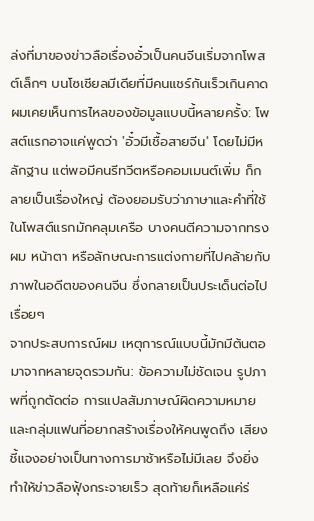ล่งที่มาของข่าวลือเรื่องอั๋วเป็นคนจีนเริ่มจากโพสต์เล็กๆ บนโซเชียลมีเดียที่มีคนแชร์กันเร็วเกินคาด
ผมเคยเห็นการไหลของข้อมูลแบบนี้หลายครั้ง: โพสต์แรกอาจแค่พูดว่า 'อั๋วมีเชื้อสายจีน' โดยไม่มีหลักฐาน แต่พอมีคนรีทวีตหรือคอมเมนต์เพิ่ม ก็กลายเป็นเรื่องใหญ่ ต้องยอมรับว่าภาษาและคำที่ใช้ในโพสต์แรกมักคลุมเครือ บางคนตีความจากทรงผม หน้าตา หรือลักษณะการแต่งกายที่ไปคล้ายกับภาพในอดีตของคนจีน ซึ่งกลายเป็นประเด็นต่อไปเรื่อยๆ
จากประสบการณ์ผม เหตุการณ์แบบนี้มักมีต้นตอมาจากหลายจุดรวมกัน: ข้อความไม่ชัดเจน รูปภาพที่ถูกตัดต่อ การแปลสัมภาษณ์ผิดความหมาย และกลุ่มแฟนที่อยากสร้างเรื่องให้คนพูดถึง เสียงชี้แจงอย่างเป็นทางการมาช้าหรือไม่มีเลย จึงยิ่งทำให้ข่าวลือฟุ้งกระจายเร็ว สุดท้ายก็เหลือแค่ร่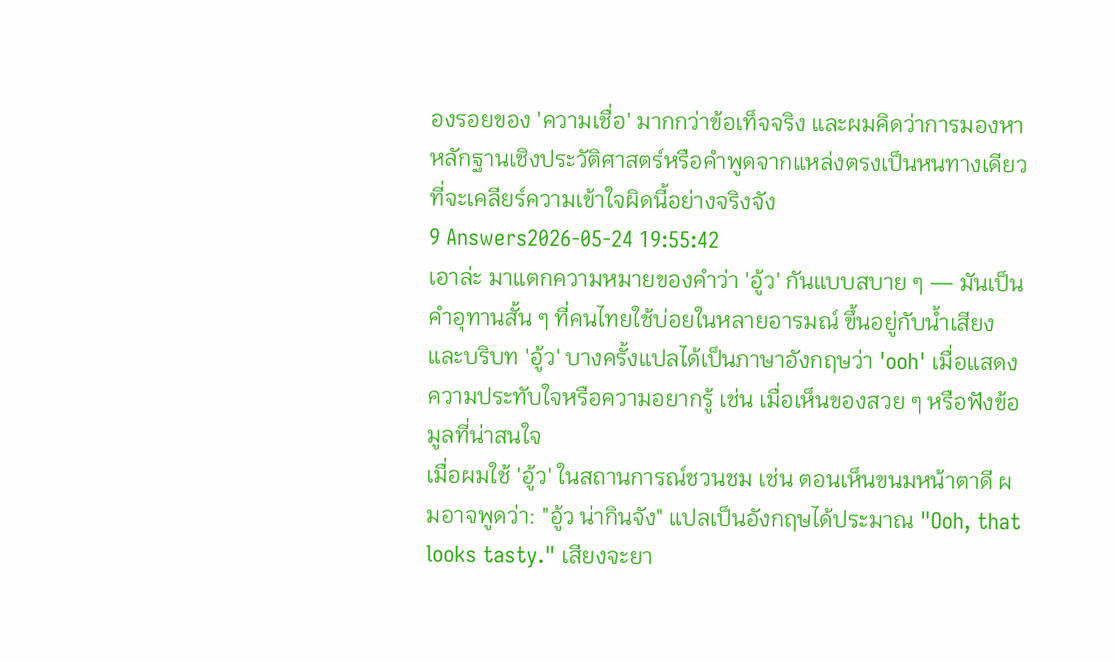องรอยของ 'ความเชื่อ' มากกว่าข้อเท็จจริง และผมคิดว่าการมองหาหลักฐานเชิงประวัติศาสตร์หรือคำพูดจากแหล่งตรงเป็นหนทางเดียวที่จะเคลียร์ความเข้าใจผิดนี้อย่างจริงจัง
9 Answers2026-05-24 19:55:42
เอาล่ะ มาแตกความหมายของคำว่า 'อู้ว' กันแบบสบาย ๆ — มันเป็นคำอุทานสั้น ๆ ที่คนไทยใช้บ่อยในหลายอารมณ์ ขึ้นอยู่กับน้ำเสียงและบริบท 'อู้ว' บางครั้งแปลได้เป็นภาษาอังกฤษว่า 'ooh' เมื่อแสดงความประทับใจหรือความอยากรู้ เช่น เมื่อเห็นของสวย ๆ หรือฟังข้อมูลที่น่าสนใจ
เมื่อผมใช้ 'อู้ว' ในสถานการณ์ชวนชม เช่น ตอนเห็นขนมหน้าตาดี ผมอาจพูดว่า: "อู้ว น่ากินจัง" แปลเป็นอังกฤษได้ประมาณ "Ooh, that looks tasty." เสียงจะยา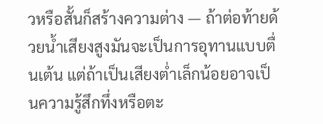วหรือสั้นก็สร้างความต่าง — ถ้าต่อท้ายด้วยน้ำเสียงสูงมันจะเป็นการอุทานแบบตื่นเต้น แต่ถ้าเป็นเสียงต่ำเล็กน้อยอาจเป็นความรู้สึกทึ่งหรือตะ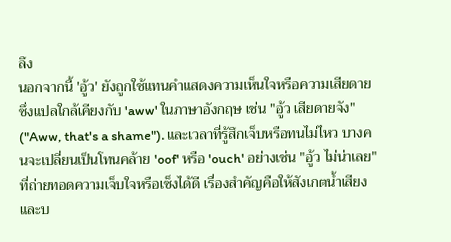ลึง
นอกจากนี้ 'อู้ว' ยังถูกใช้แทนคำแสดงความเห็นใจหรือความเสียดาย ซึ่งแปลใกล้เคียงกับ 'aww' ในภาษาอังกฤษ เช่น "อู้ว เสียดายจัง" ("Aww, that's a shame"). และเวลาที่รู้สึกเจ็บหรือทนไม่ไหว บางคนจะเปลี่ยนเป็นโทนคล้าย 'oof' หรือ 'ouch' อย่างเช่น "อู้ว ไม่น่าเลย" ที่ถ่ายทอดความเจ็บใจหรือเซ็งได้ดี เรื่องสำคัญคือให้สังเกตน้ำเสียงและบ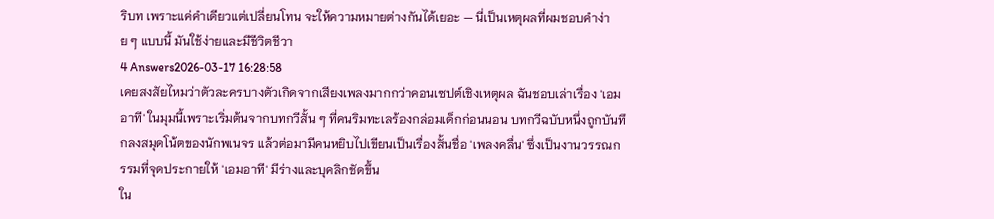ริบท เพราะแค่คำเดียวแต่เปลี่ยนโทน จะให้ความหมายต่างกันได้เยอะ — นี่เป็นเหตุผลที่ผมชอบคำง่าย ๆ แบบนี้ มันใช้ง่ายและมีชีวิตชีวา
4 Answers2026-03-17 16:28:58
เคยสงสัยไหมว่าตัวละครบางตัวเกิดจากเสียงเพลงมากกว่าคอนเซปต์เชิงเหตุผล ฉันชอบเล่าเรื่อง 'เอมอาที' ในมุมนี้เพราะเริ่มต้นจากบทกวีสั้น ๆ ที่คนริมทะเลร้องกล่อมเด็กก่อนนอน บทกวีฉบับหนึ่งถูกบันทึกลงสมุดโน้ตของนักพเนจร แล้วต่อมามีคนหยิบไปเขียนเป็นเรื่องสั้นชื่อ 'เพลงคลื่น' ซึ่งเป็นงานวรรณกรรมที่จุดประกายให้ 'เอมอาที' มีร่างและบุคลิกชัดขึ้น
ใน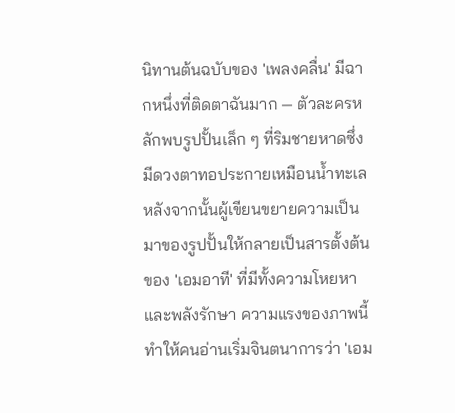นิทานต้นฉบับของ 'เพลงคลื่น' มีฉากหนึ่งที่ติดตาฉันมาก — ตัวละครหลักพบรูปปั้นเล็ก ๆ ที่ริมชายหาดซึ่งมีดวงตาทอประกายเหมือนน้ำทะเล หลังจากนั้นผู้เขียนขยายความเป็นมาของรูปปั้นให้กลายเป็นสารตั้งต้นของ 'เอมอาที' ที่มีทั้งความโหยหาและพลังรักษา ความแรงของภาพนี้ทำให้คนอ่านเริ่มจินตนาการว่า 'เอม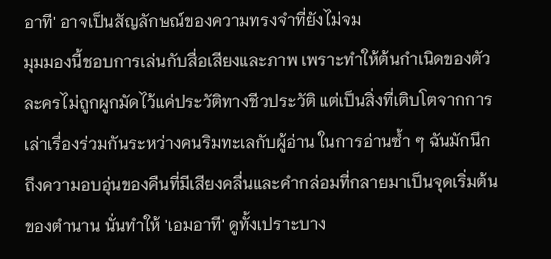อาที' อาจเป็นสัญลักษณ์ของความทรงจำที่ยังไม่จม
มุมมองนี้ชอบการเล่นกับสื่อเสียงและภาพ เพราะทำให้ต้นกำเนิดของตัวละครไม่ถูกผูกมัดไว้แค่ประวัติทางชีวประวัติ แต่เป็นสิ่งที่เติบโตจากการเล่าเรื่องร่วมกันระหว่างคนริมทะเลกับผู้อ่าน ในการอ่านซ้ำ ๆ ฉันมักนึกถึงความอบอุ่นของคืนที่มีเสียงคลื่นและคำกล่อมที่กลายมาเป็นจุดเริ่มต้นของตำนาน นั่นทำให้ 'เอมอาที' ดูทั้งเปราะบาง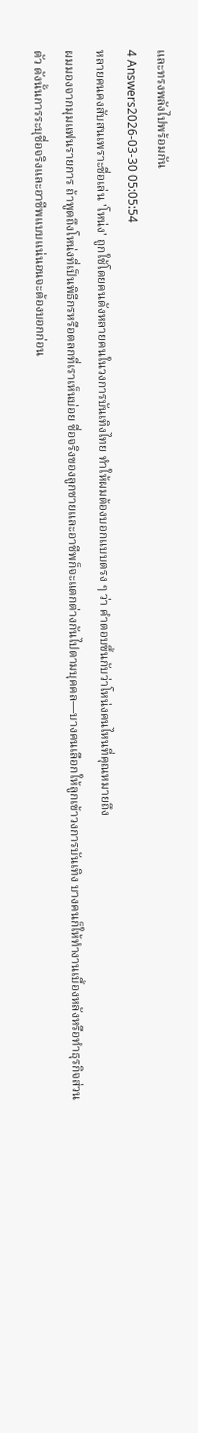และทรงพลังไปพร้อมกัน
4 Answers2026-03-30 05:05:54
หลายคนคงสับสนเพราะชื่อเล่น 'โหน่ง' ถูกใช้โดยคนดังหลายคนในวงการบันเทิงไทย ทำให้ผมต้องบอกแบบตรง ๆ ว่า คำตอบขึ้นกับว่าโหน่งคนไหนที่คุณหมายถึง
ผมมองจากมุมแฟนรายการ ถ้าพูดถึงโหน่งที่เป็นพิธีกรหรือตลกที่เราเห็นบ่อย ชื่อจริงของลูกชายและอาชีพก็จะแตกต่างกันไปตามบุคคล—บางคนเลือกให้ลูกเข้าวงการบันเทิง บางคนก็ให้ทำงานเบื้องหลังหรือทำธุรกิจส่วนตัว ดังนั้นการระบุชื่อจริงและอาชีพแบบแน่นอนจะต้องบอกก่อน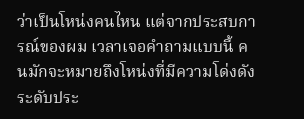ว่าเป็นโหน่งคนไหน แต่จากประสบการณ์ของผม เวลาเจอคำถามแบบนี้ คนมักจะหมายถึงโหน่งที่มีความโด่งดังระดับประ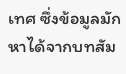เทศ ซึ่งข้อมูลมักหาได้จากบทสัม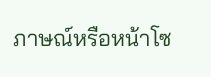ภาษณ์หรือหน้าโซ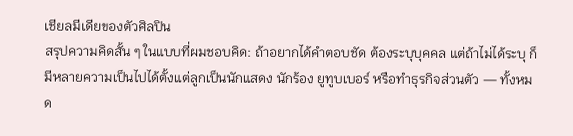เชียลมีเดียของตัวศิลปิน
สรุปความคิดสั้น ๆ ในแบบที่ผมชอบคิด: ถ้าอยากได้คำตอบชัด ต้องระบุบุคคล แต่ถ้าไม่ได้ระบุ ก็มีหลายความเป็นไปได้ตั้งแต่ลูกเป็นนักแสดง นักร้อง ยูทูบเบอร์ หรือทำธุรกิจส่วนตัว — ทั้งหมด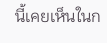นี้เคยเห็นในก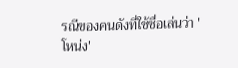รณีของคนดังที่ใช้ชื่อเล่นว่า 'โหน่ง'